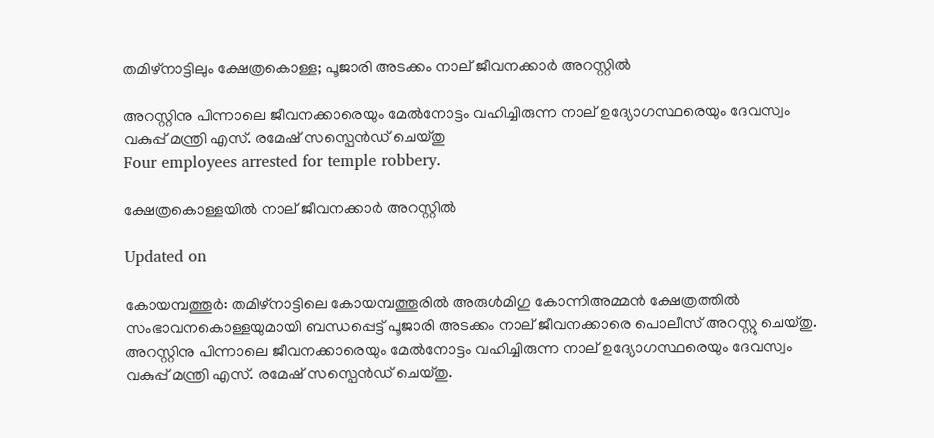തമിഴ്നാട്ടിലും ക്ഷേത്രകൊള്ള; പൂജാരി അടക്കം നാല് ജീവനക്കാർ അറസ്റ്റിൽ

അറസ്റ്റിനു പിന്നാലെ ജീവനക്കാരെയും മേൽനോട്ടം വഹിച്ചിരുന്ന നാല് ഉദ്യോഗസ്ഥരെയും ദേവസ്വം വകുപ്പ് മന്ത്രി എസ്. രമേഷ് സസ്പെൻഡ് ചെയ്തു
Four employees arrested for temple robbery.

ക്ഷേത്രകൊള്ളയിൽ നാല് ജീവനക്കാർ അറസ്റ്റിൽ

Updated on

കോയമ്പത്തൂർ: തമിഴ്നാട്ടിലെ കോയമ്പത്തൂരിൽ അരുൾമിഗു കോന്നിഅമ്മൻ ക്ഷേത്രത്തിൽ സംഭാവനകൊള്ളയുമായി ബന്ധപ്പെട്ട് പൂജാരി അടക്കം നാല് ജീവനക്കാരെ പൊലീസ് അറസ്റ്റു ചെയ്തു. അറസ്റ്റിനു പിന്നാലെ ജീവനക്കാരെയും മേൽനോട്ടം വഹിച്ചിരുന്ന നാല് ഉദ്യോഗസ്ഥരെയും ദേവസ്വം വകുപ്പ് മന്ത്രി എസ്. രമേഷ് സസ്പെൻഡ് ചെയ്തു.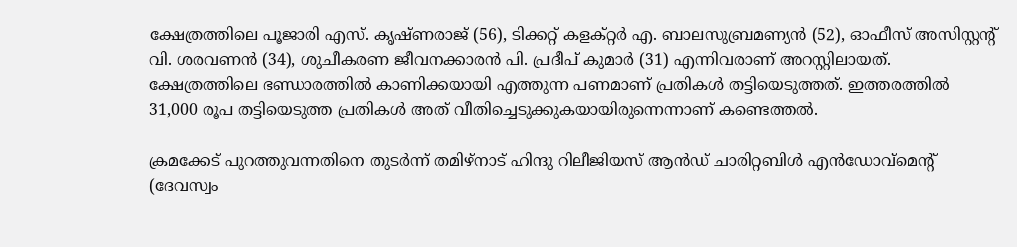ക്ഷേത്രത്തിലെ പൂജാരി എസ്. കൃഷ്ണരാജ് (56), ടിക്കറ്റ് കളക്റ്റർ എ. ബാലസുബ്രമണ്യൻ (52), ഓഫീസ് അസിസ്റ്റന്‍റ് വി. ശരവണൻ (34), ശുചീകരണ ജീവനക്കാരൻ പി. പ്രദീപ് കുമാർ (31) എന്നിവരാണ് അറസ്റ്റിലായത്. ക്ഷേത്രത്തിലെ ഭണ്ഡാരത്തിൽ കാണിക്കയായി എത്തുന്ന പണമാണ് പ്രതികൾ തട്ടിയെടുത്തത്. ഇത്തരത്തിൽ 31,000 രൂപ തട്ടിയെടുത്ത പ്രതികൾ അത് വീതിച്ചെടുക്കുകയായിരുന്നെന്നാണ് കണ്ടെത്തൽ.

ക്രമക്കേട് പുറത്തുവന്നതിനെ തുടർന്ന് തമിഴ്നാട് ഹിന്ദു റിലീജിയസ് ആൻഡ് ചാരിറ്റബിൾ എൻഡോവ്മെന്‍റ് (ദേവസ്വം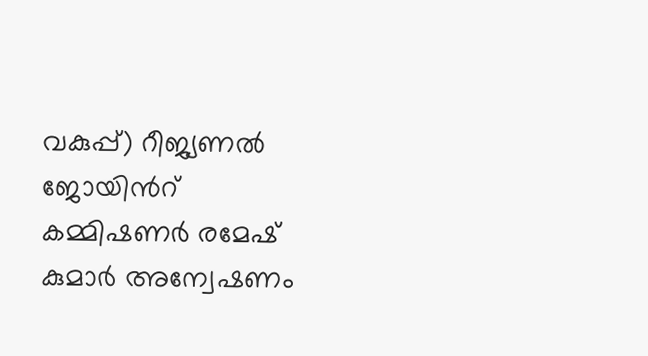വകുപ്പ്) റീജ്യണൽ ജോയിന്‍റ് കമ്മിഷണർ രമേഷ് കുമാർ അന്വേഷണം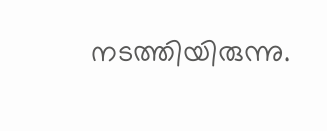നടത്തിയിരുന്നു.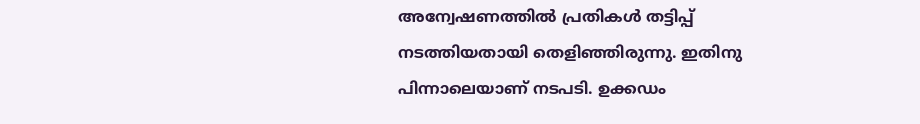അന്വേഷണത്തിൽ പ്രതികൾ തട്ടിപ്പ് നടത്തിയതായി തെളിഞ്ഞിരുന്നു. ഇതിനു പിന്നാലെയാണ് നടപടി. ഉക്കഡം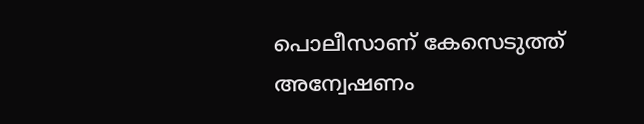പൊലീസാണ് കേസെടുത്ത് അന്വേഷണം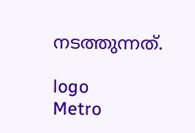നടത്തുന്നത്.

logo
Metro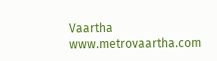Vaartha
www.metrovaartha.com